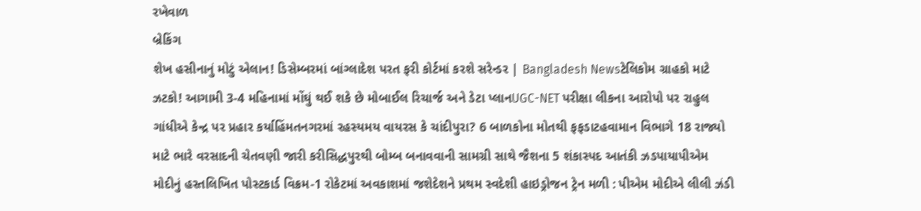રખેવાળ
બ્રેકિંગ
શેખ હસીનાનું મોટું એલાન! ડિસેમ્બરમાં બાંગ્લાદેશ પરત ફરી કોર્ટમાં કરશે સરેન્ડર | Bangladesh Newsટેલિકોમ ગ્રાહકો માટે ઝટકો! આગામી 3-4 મહિનામાં મોંઘું થઈ શકે છે મોબાઈલ રિચાર્જ અને ડેટા પ્લાનUGC-NET પરીક્ષા લીકના આરોપો પર રાહુલ ગાંધીએ કેન્દ્ર પર પ્રહાર કર્યાહિંમતનગરમાં રહસ્યમય વાયરસ કે ચાંદીપુરા? 6 બાળકોના મોતથી ફફડાટહવામાન વિભાગે 18 રાજ્યો માટે ભારે વરસાદની ચેતવણી જારી કરીસિદ્ધપુરથી બોમ્બ બનાવવાની સામગ્રી સાથે જૈશના 5 શંકાસ્પદ આતંકી ઝડપાયાપીએમ મોદીનું હસ્તલિખિત પોસ્ટકાર્ડ વિક્રમ-1 રોકેટમાં અવકાશમાં જશેદેશને પ્રથમ સ્વદેશી હાઇડ્રોજન ટ્રેન મળી : પીએમ મોદીએ લીલી ઝંડી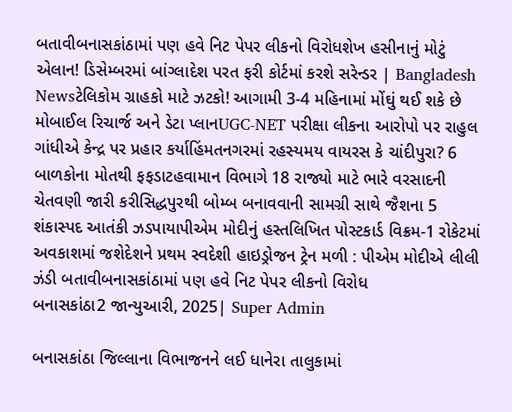બતાવીબનાસકાંઠામાં પણ હવે નિટ પેપર લીકનો વિરોધશેખ હસીનાનું મોટું એલાન! ડિસેમ્બરમાં બાંગ્લાદેશ પરત ફરી કોર્ટમાં કરશે સરેન્ડર | Bangladesh Newsટેલિકોમ ગ્રાહકો માટે ઝટકો! આગામી 3-4 મહિનામાં મોંઘું થઈ શકે છે મોબાઈલ રિચાર્જ અને ડેટા પ્લાનUGC-NET પરીક્ષા લીકના આરોપો પર રાહુલ ગાંધીએ કેન્દ્ર પર પ્રહાર કર્યાહિંમતનગરમાં રહસ્યમય વાયરસ કે ચાંદીપુરા? 6 બાળકોના મોતથી ફફડાટહવામાન વિભાગે 18 રાજ્યો માટે ભારે વરસાદની ચેતવણી જારી કરીસિદ્ધપુરથી બોમ્બ બનાવવાની સામગ્રી સાથે જૈશના 5 શંકાસ્પદ આતંકી ઝડપાયાપીએમ મોદીનું હસ્તલિખિત પોસ્ટકાર્ડ વિક્રમ-1 રોકેટમાં અવકાશમાં જશેદેશને પ્રથમ સ્વદેશી હાઇડ્રોજન ટ્રેન મળી : પીએમ મોદીએ લીલી ઝંડી બતાવીબનાસકાંઠામાં પણ હવે નિટ પેપર લીકનો વિરોધ
બનાસકાંઠા2 જાન્યુઆરી, 2025| Super Admin

બનાસકાંઠા જિલ્લાના વિભાજનને લઈ ધાનેરા તાલુકામાં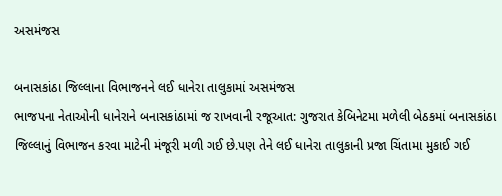અસમંજસ

બનાસકાંઠા જિલ્લાના વિભાજનને લઈ ધાનેરા તાલુકામાં અસમંજસ
ભાજપના નેતાઓની ધાનેરાને બનાસકાંઠામાં જ રાખવાની રજૂઆત: ગુજરાત કેબિનેટમા મળેલી બેઠકમાં બનાસકાંઠા જિલ્લાનું વિભાજન કરવા માટેની મંજૂરી મળી ગઈ છે.પણ તેને લઈ ધાનેરા તાલુકાની પ્રજા ચિંતામા મુકાઈ ગઈ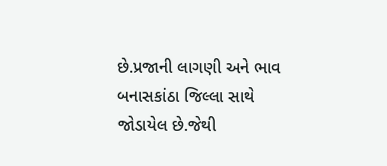છે.પ્રજાની લાગણી અને ભાવ બનાસકાંઠા જિલ્લા સાથે જોડાયેલ છે.જેથી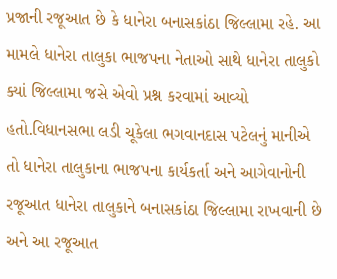પ્રજાની રજૂઆત છે કે ધાનેરા બનાસકાંઠા જિલ્લામા રહે. આ મામલે ધાનેરા તાલુકા ભાજપના નેતાઓ સાથે ધાનેરા તાલુકો ક્યાં જિલ્લામા જસે એવો પ્રશ્ન કરવામાં આવ્યો હતો.વિધાનસભા લડી ચૂકેલા ભગવાનદાસ પટેલનું માનીએ તો ધાનેરા તાલુકાના ભાજપના કાર્યકર્તા અને આગેવાનોની રજૂઆત ધાનેરા તાલુકાને બનાસકાંઠા જિલ્લામા રાખવાની છે અને આ રજૂઆત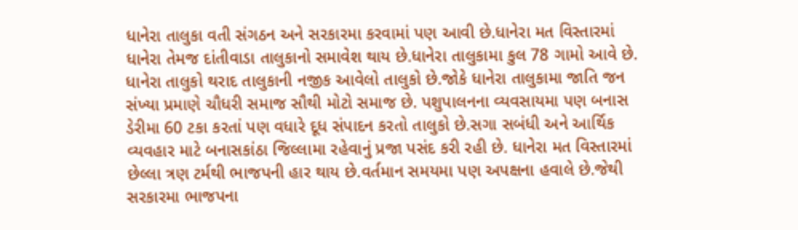ધાનેરા તાલુકા વતી સંગઠન અને સરકારમા કરવામાં પણ આવી છે.ધાનેરા મત વિસ્તારમાં ધાનેરા તેમજ દાંતીવાડા તાલુકાનો સમાવેશ થાય છે.ધાનેરા તાલુકામા કુલ 78 ગામો આવે છે. ધાનેરા તાલુકો થરાદ તાલુકાની નજીક આવેલો તાલુકો છે.જોકે ધાનેરા તાલુકામા જાતિ જન સંખ્યા પ્રમાણે ચૌધરી સમાજ સૌથી મોટો સમાજ છે. પશુપાલનના વ્યવસાયમા પણ બનાસ ડેરીમા 60 ટકા કરતાં પણ વધારે દૂધ સંપાદન કરતો તાલુકો છે.સગા સબંધી અને આર્થિક વ્યવહાર માટે બનાસકાંઠા જિલ્લામા રહેવાનું પ્રજા પસંદ કરી રહી છે. ધાનેરા મત વિસ્તારમાં છેલ્લા ત્રણ ટર્મથી ભાજપની હાર થાય છે.વર્તમાન સમયમા પણ અપક્ષના હવાલે છે.જેથી સરકારમા ભાજપના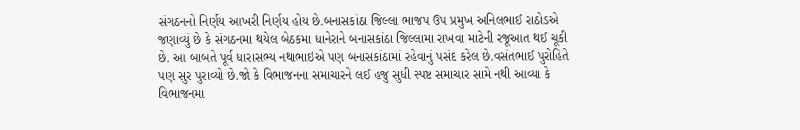સંગઠનનો નિર્ણય આખરી નિર્ણય હોય છે.બનાસકાંઠા જિલ્લા ભાજપ ઉપ પ્રમુખ અનિલભાઈ રાઠોડએ જણાવ્યું છે કે સંગઠનમા થયેલ બેઠકમા ધાનેરાને બનાસકાંઠા જિલ્લામા રાખવા માટેની રજૂઆત થઈ ચૂકી છે. આ બાબતે પૂર્વ ધારાસભ્ય નથાભાઇએ પણ બનાસકાંઠામાં રહેવાનું પસંદ કરેલ છે.વસંતભાઈ પુરોહિતે પણ સુર પુરાવ્યો છે.જો કે વિભાજનના સમાચારને લઈ હજુ સુધી સ્પષ્ટ સમાચાર સામે નથી આવ્યા કે વિભાજનમા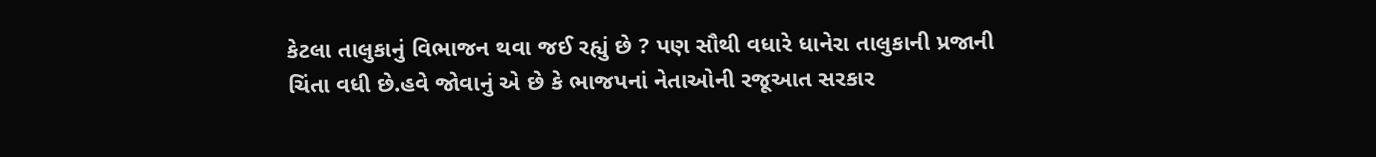કેટલા તાલુકાનું વિભાજન થવા જઈ રહ્યું છે ? પણ સૌથી વધારે ધાનેરા તાલુકાની પ્રજાની ચિંતા વધી છે.હવે જોવાનું એ છે કે ભાજપનાં નેતાઓની રજૂઆત સરકાર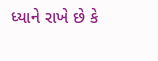ધ્યાને રાખે છે કે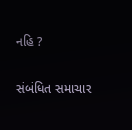નહિ ?

સંબંધિત સમાચાર